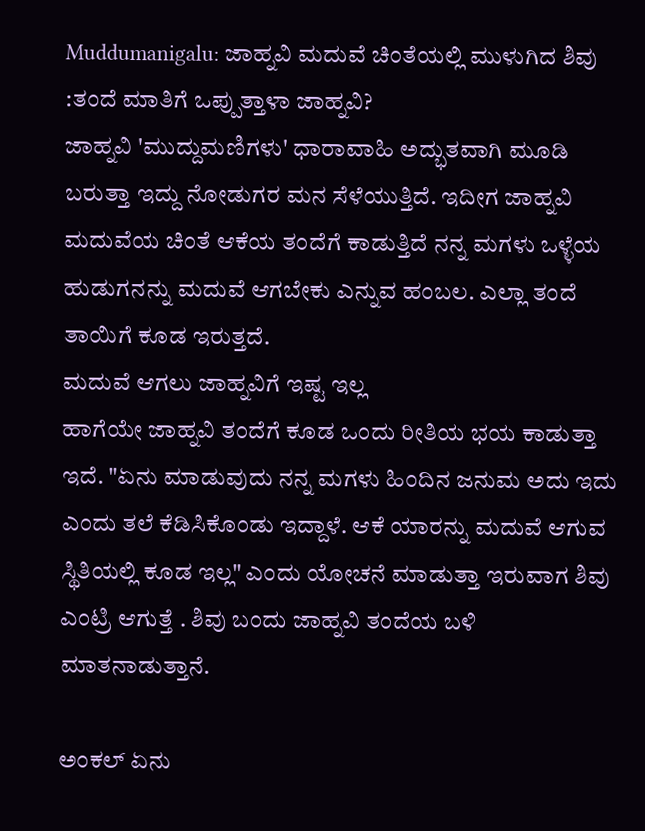Muddumanigalu: ಜಾಹ್ನವಿ ಮದುವೆ ಚಿಂತೆಯಲ್ಲಿ ಮುಳುಗಿದ ಶಿವು :ತಂದೆ ಮಾತಿಗೆ ಒಪ್ಪುತ್ತಾಳಾ ಜಾಹ್ನವಿ?
ಜಾಹ್ನವಿ 'ಮುದ್ದುಮಣಿಗಳು' ಧಾರಾವಾಹಿ ಅದ್ಭುತವಾಗಿ ಮೂಡಿ ಬರುತ್ತಾ ಇದ್ದು ನೋಡುಗರ ಮನ ಸೆಳೆಯುತ್ತಿದೆ. ಇದೀಗ ಜಾಹ್ನವಿ ಮದುವೆಯ ಚಿಂತೆ ಆಕೆಯ ತಂದೆಗೆ ಕಾಡುತ್ತಿದೆ ನನ್ನ ಮಗಳು ಒಳ್ಳೆಯ ಹುಡುಗನನ್ನು ಮದುವೆ ಆಗಬೇಕು ಎನ್ನುವ ಹಂಬಲ. ಎಲ್ಲಾ ತಂದೆ ತಾಯಿಗೆ ಕೂಡ ಇರುತ್ತದೆ.
ಮದುವೆ ಆಗಲು ಜಾಹ್ನವಿಗೆ ಇಷ್ಟ ಇಲ್ಲ
ಹಾಗೆಯೇ ಜಾಹ್ನವಿ ತಂದೆಗೆ ಕೂಡ ಒಂದು ರೀತಿಯ ಭಯ ಕಾಡುತ್ತಾ ಇದೆ. "ಏನು ಮಾಡುವುದು ನನ್ನ ಮಗಳು ಹಿಂದಿನ ಜನುಮ ಅದು ಇದು ಎಂದು ತಲೆ ಕೆಡಿಸಿಕೊಂಡು ಇದ್ದಾಳೆ. ಆಕೆ ಯಾರನ್ನು ಮದುವೆ ಆಗುವ ಸ್ಥಿತಿಯಲ್ಲಿ ಕೂಡ ಇಲ್ಲ" ಎಂದು ಯೋಚನೆ ಮಾಡುತ್ತಾ ಇರುವಾಗ ಶಿವು ಎಂಟ್ರಿ ಆಗುತ್ತೆ . ಶಿವು ಬಂದು ಜಾಹ್ನವಿ ತಂದೆಯ ಬಳಿ ಮಾತನಾಡುತ್ತಾನೆ.

ಅಂಕಲ್ ಏನು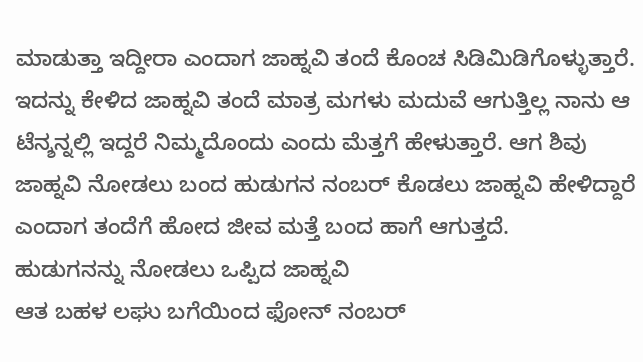ಮಾಡುತ್ತಾ ಇದ್ದೀರಾ ಎಂದಾಗ ಜಾಹ್ನವಿ ತಂದೆ ಕೊಂಚ ಸಿಡಿಮಿಡಿಗೊಳ್ಳುತ್ತಾರೆ. ಇದನ್ನು ಕೇಳಿದ ಜಾಹ್ನವಿ ತಂದೆ ಮಾತ್ರ ಮಗಳು ಮದುವೆ ಆಗುತ್ತಿಲ್ಲ ನಾನು ಆ ಟೆನ್ಶನ್ನಲ್ಲಿ ಇದ್ದರೆ ನಿಮ್ಮದೊಂದು ಎಂದು ಮೆತ್ತಗೆ ಹೇಳುತ್ತಾರೆ. ಆಗ ಶಿವು ಜಾಹ್ನವಿ ನೋಡಲು ಬಂದ ಹುಡುಗನ ನಂಬರ್ ಕೊಡಲು ಜಾಹ್ನವಿ ಹೇಳಿದ್ದಾರೆ ಎಂದಾಗ ತಂದೆಗೆ ಹೋದ ಜೀವ ಮತ್ತೆ ಬಂದ ಹಾಗೆ ಆಗುತ್ತದೆ.
ಹುಡುಗನನ್ನು ನೋಡಲು ಒಪ್ಪಿದ ಜಾಹ್ನವಿ
ಆತ ಬಹಳ ಲಘು ಬಗೆಯಿಂದ ಫೋನ್ ನಂಬರ್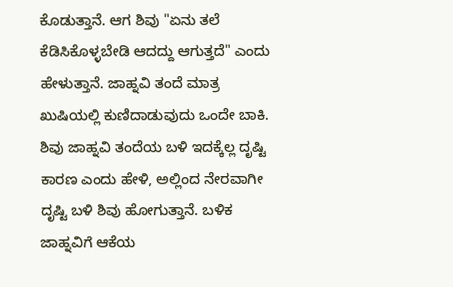ಕೊಡುತ್ತಾನೆ. ಆಗ ಶಿವು "ಏನು ತಲೆ ಕೆಡಿಸಿಕೊಳ್ಳಬೇಡಿ ಆದದ್ದು ಆಗುತ್ತದೆ" ಎಂದು ಹೇಳುತ್ತಾನೆ. ಜಾಹ್ನವಿ ತಂದೆ ಮಾತ್ರ ಖುಷಿಯಲ್ಲಿ ಕುಣಿದಾಡುವುದು ಒಂದೇ ಬಾಕಿ. ಶಿವು ಜಾಹ್ನವಿ ತಂದೆಯ ಬಳಿ ಇದಕ್ಕೆಲ್ಲ ದೃಷ್ಟಿ ಕಾರಣ ಎಂದು ಹೇಳಿ, ಅಲ್ಲಿಂದ ನೇರವಾಗೀ ದೃಷ್ಟಿ ಬಳಿ ಶಿವು ಹೋಗುತ್ತಾನೆ. ಬಳಿಕ ಜಾಹ್ನವಿಗೆ ಆಕೆಯ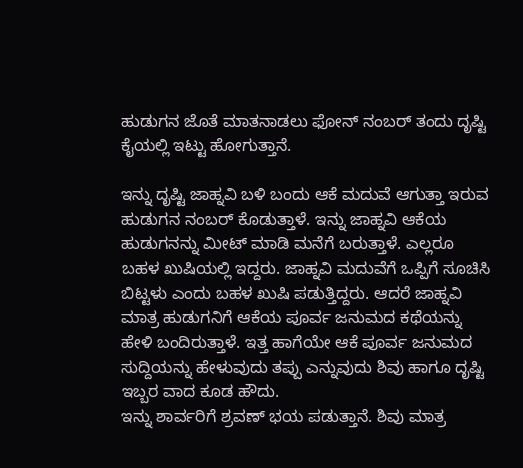ಹುಡುಗನ ಜೊತೆ ಮಾತನಾಡಲು ಫೋನ್ ನಂಬರ್ ತಂದು ದೃಷ್ಟಿ ಕೈಯಲ್ಲಿ ಇಟ್ಟು ಹೋಗುತ್ತಾನೆ.

ಇನ್ನು ದೃಷ್ಟಿ ಜಾಹ್ನವಿ ಬಳಿ ಬಂದು ಆಕೆ ಮದುವೆ ಆಗುತ್ತಾ ಇರುವ ಹುಡುಗನ ನಂಬರ್ ಕೊಡುತ್ತಾಳೆ. ಇನ್ನು ಜಾಹ್ನವಿ ಆಕೆಯ ಹುಡುಗನನ್ನು ಮೀಟ್ ಮಾಡಿ ಮನೆಗೆ ಬರುತ್ತಾಳೆ. ಎಲ್ಲರೂ ಬಹಳ ಖುಷಿಯಲ್ಲಿ ಇದ್ದರು. ಜಾಹ್ನವಿ ಮದುವೆಗೆ ಒಪ್ಪಿಗೆ ಸೂಚಿಸಿ ಬಿಟ್ಟಳು ಎಂದು ಬಹಳ ಖುಷಿ ಪಡುತ್ತಿದ್ದರು. ಆದರೆ ಜಾಹ್ನವಿ ಮಾತ್ರ ಹುಡುಗನಿಗೆ ಆಕೆಯ ಪೂರ್ವ ಜನುಮದ ಕಥೆಯನ್ನು ಹೇಳಿ ಬಂದಿರುತ್ತಾಳೆ. ಇತ್ತ ಹಾಗೆಯೇ ಆಕೆ ಪೂರ್ವ ಜನುಮದ ಸುದ್ದಿಯನ್ನು ಹೇಳುವುದು ತಪ್ಪು ಎನ್ನುವುದು ಶಿವು ಹಾಗೂ ದೃಷ್ಟಿ ಇಬ್ಬರ ವಾದ ಕೂಡ ಹೌದು.
ಇನ್ನು ಶಾರ್ವರಿಗೆ ಶ್ರವಣ್ ಭಯ ಪಡುತ್ತಾನೆ. ಶಿವು ಮಾತ್ರ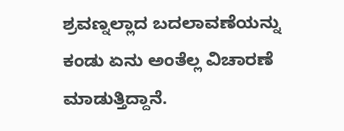ಶ್ರವಣ್ನಲ್ಲಾದ ಬದಲಾವಣೆಯನ್ನು ಕಂಡು ಏನು ಅಂತೆಲ್ಲ ವಿಚಾರಣೆ ಮಾಡುತ್ತಿದ್ದಾನೆ.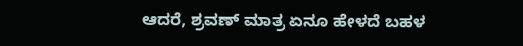ಆದರೆ, ಶ್ರವಣ್ ಮಾತ್ರ ಏನೂ ಹೇಳದೆ ಬಹಳ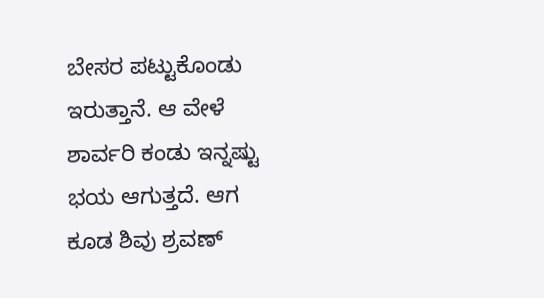ಬೇಸರ ಪಟ್ಟುಕೊಂಡು ಇರುತ್ತಾನೆ. ಆ ವೇಳೆ ಶಾರ್ವರಿ ಕಂಡು ಇನ್ನಷ್ಟು ಭಯ ಆಗುತ್ತದೆ. ಆಗ ಕೂಡ ಶಿವು ಶ್ರವಣ್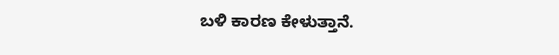ಬಳಿ ಕಾರಣ ಕೇಳುತ್ತಾನೆ.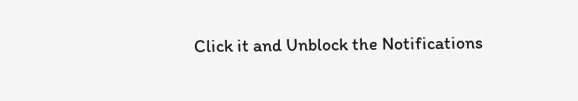Click it and Unblock the Notifications